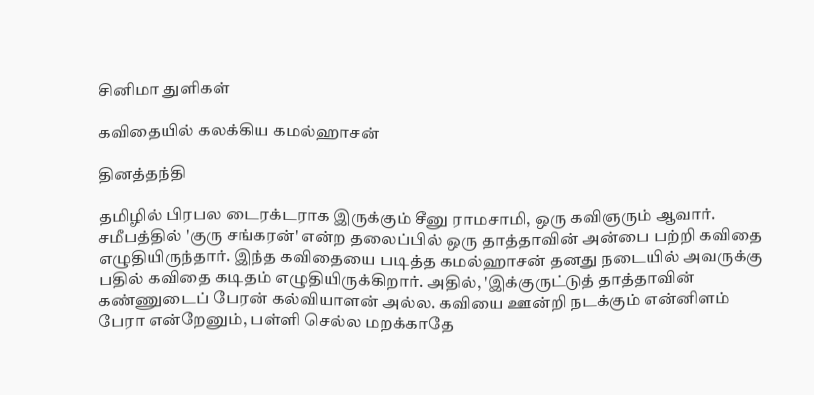சினிமா துளிகள்

கவிதையில் கலக்கிய கமல்ஹாசன்

தினத்தந்தி

தமிழில் பிரபல டைரக்டராக இருக்கும் சீனு ராமசாமி, ஒரு கவிஞரும் ஆவார். சமீபத்தில் 'குரு சங்கரன்' என்ற தலைப்பில் ஒரு தாத்தாவின் அன்பை பற்றி கவிதை எழுதியிருந்தார். இந்த கவிதையை படித்த கமல்ஹாசன் தனது நடையில் அவருக்கு பதில் கவிதை கடிதம் எழுதியிருக்கிறார். அதில், 'இக்குருட்டுத் தாத்தாவின் கண்ணுடைப் பேரன் கல்வியாளன் அல்ல. கவியை ஊன்றி நடக்கும் என்னிளம் பேரா என்றேனும், பள்ளி செல்ல மறக்காதே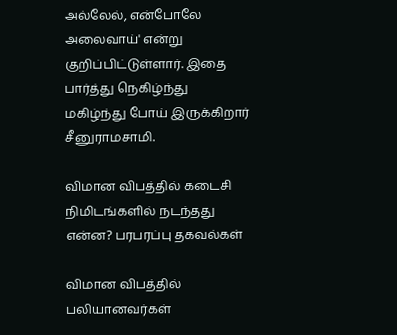அல்லேல், என்போலே அலைவாய்' என்று குறிப்பிட்டுள்ளார். இதை பார்த்து நெகிழ்ந்து மகிழ்ந்து போய் இருக்கிறார் சீனுராமசாமி.

விமான விபத்தில் கடைசி நிமிடங்களில் நடந்தது என்ன? பரபரப்பு தகவல்கள்

விமான விபத்தில் பலியானவர்கள்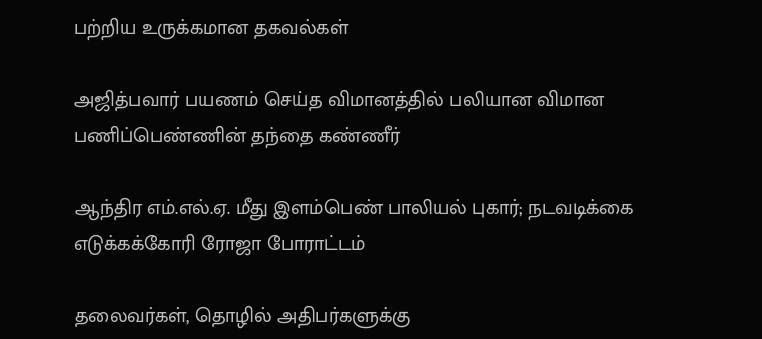பற்றிய உருக்கமான தகவல்கள்

அஜித்பவார் பயணம் செய்த விமானத்தில் பலியான விமான பணிப்பெண்ணின் தந்தை கண்ணீர்

ஆந்திர எம்.எல்.ஏ. மீது இளம்பெண் பாலியல் புகார்; நடவடிக்கை எடுக்கக்கோரி ரோஜா போராட்டம்

தலைவர்கள், தொழில் அதிபர்களுக்கு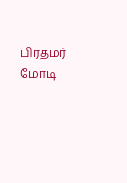பிரதமர் மோடி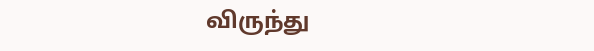விருந்து